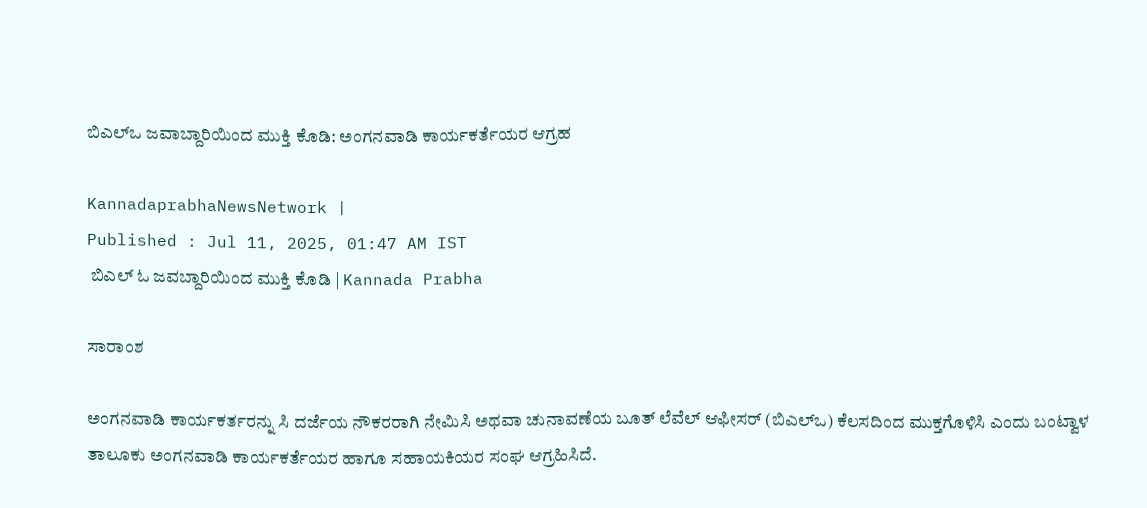ಬಿಎಲ್‌ಒ ಜವಾಬ್ದಾರಿಯಿಂದ ಮುಕ್ತಿ ಕೊಡಿ: ಅಂಗನವಾಡಿ ಕಾರ್ಯಕರ್ತೆಯರ ಆಗ್ರಹ

KannadaprabhaNewsNetwork |
Published : Jul 11, 2025, 01:47 AM IST
 ಬಿಎಲ್ ಓ ಜವಬ್ದಾರಿಯಿಂದ ಮುಕ್ತಿ ಕೊಡಿ | Kannada Prabha

ಸಾರಾಂಶ

ಅಂಗನವಾಡಿ ಕಾರ್ಯಕರ್ತರನ್ನು ಸಿ ದರ್ಜೆಯ ನೌಕರರಾಗಿ ನೇಮಿಸಿ ಅಥವಾ ಚುನಾವಣೆಯ ಬೂತ್‌ ಲೆವೆಲ್ ಆಫೀಸರ್‌ (ಬಿಎಲ್ಒ) ಕೆಲಸದಿಂದ ಮುಕ್ತಗೊಳಿಸಿ ಎಂದು ಬಂಟ್ವಾಳ ತಾಲೂಕು ಅಂಗನವಾಡಿ ಕಾರ್ಯಕರ್ತೆಯರ ಹಾಗೂ ಸಹಾಯಕಿಯರ ಸಂಘ ಆಗ್ರಹಿಸಿದೆ.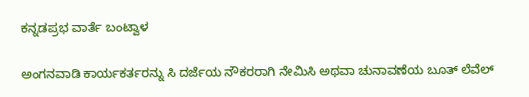ಕನ್ನಡಪ್ರಭ ವಾರ್ತೆ ಬಂಟ್ವಾಳ

ಅಂಗನವಾಡಿ ಕಾರ್ಯಕರ್ತರನ್ನು ಸಿ ದರ್ಜೆಯ ನೌಕರರಾಗಿ ನೇಮಿಸಿ ಅಥವಾ ಚುನಾವಣೆಯ ಬೂತ್‌ ಲೆವೆಲ್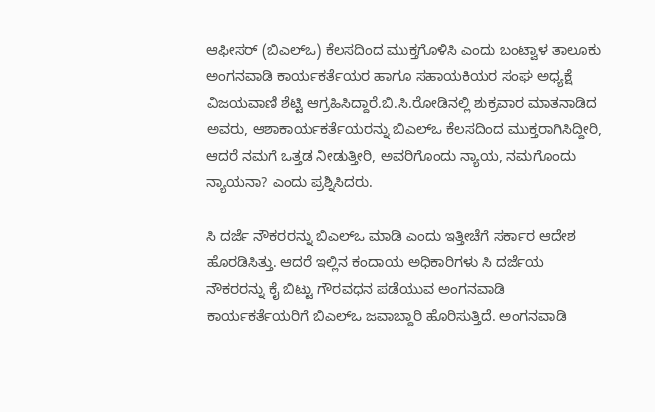ಆಫೀಸರ್‌ (ಬಿಎಲ್ಒ) ಕೆಲಸದಿಂದ ಮುಕ್ತಗೊಳಿಸಿ ಎಂದು ಬಂಟ್ವಾಳ ತಾಲೂಕು ಅಂಗನವಾಡಿ ಕಾರ್ಯಕರ್ತೆಯರ ಹಾಗೂ ಸಹಾಯಕಿಯರ ಸಂಘ ಅಧ್ಯಕ್ಷೆ ವಿಜಯವಾಣಿ ಶೆಟ್ಟಿ ಆಗ್ರಹಿಸಿದ್ದಾರೆ.ಬಿ.ಸಿ.ರೋಡಿನ‌ಲ್ಲಿ ಶುಕ್ರವಾರ ಮಾತನಾಡಿದ ಅವರು, ಆಶಾಕಾರ್ಯಕರ್ತೆಯರನ್ನು ಬಿಎಲ್‌ಒ ಕೆಲಸದಿಂದ ಮುಕ್ತರಾಗಿಸಿದ್ದೀರಿ, ಆದರೆ ನಮಗೆ ಒತ್ತಡ ನೀಡುತ್ತೀರಿ, ಅವರಿಗೊಂದು ನ್ಯಾಯ, ನಮಗೊಂದು ನ್ಯಾಯನಾ? ಎಂದು ಪ್ರಶ್ನಿಸಿದರು.

ಸಿ ದರ್ಜೆ ನೌಕರರನ್ನು ಬಿಎಲ್‌ಒ ಮಾಡಿ ಎಂದು ಇತ್ತೀಚೆಗೆ ಸರ್ಕಾರ ಆದೇಶ ಹೊರಡಿಸಿತ್ತು. ಆದರೆ ಇಲ್ಲಿನ ಕಂದಾಯ ಅಧಿಕಾರಿಗಳು ಸಿ ದರ್ಜೆಯ ನೌಕರರನ್ನು ಕೈ ಬಿಟ್ಟು ಗೌರವಧನ ಪಡೆಯುವ ಅಂಗನವಾಡಿ ಕಾರ್ಯಕರ್ತೆಯರಿಗೆ ಬಿಎಲ್‌ಒ ಜವಾಬ್ದಾರಿ ಹೊರಿಸುತ್ತಿದೆ. ಅಂಗನವಾಡಿ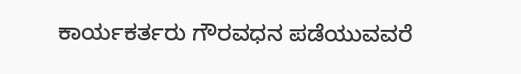ಕಾರ್ಯಕರ್ತರು ಗೌರವಧನ ಪಡೆಯುವವರೆ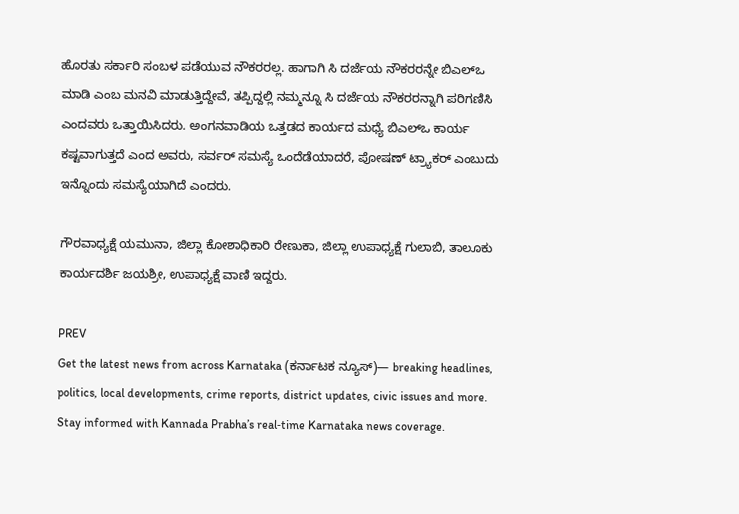ಹೊರತು ಸರ್ಕಾರಿ ಸಂಬಳ ಪಡೆಯುವ ನೌಕರರಲ್ಲ. ಹಾಗಾಗಿ ಸಿ ದರ್ಜೆಯ ನೌಕರರನ್ನೇ ಬಿಎಲ್‌ಒ ಮಾಡಿ ಎಂಬ ಮನವಿ ಮಾಡುತ್ತಿದ್ದೇವೆ, ತಪ್ಪಿದ್ದಲ್ಲಿ ನಮ್ಮನ್ನೂ ಸಿ ದರ್ಜೆಯ ನೌಕರರನ್ನಾಗಿ ಪರಿಗಣಿಸಿ ಎಂದವರು ಒತ್ತಾಯಿಸಿದರು. ಅಂಗನವಾಡಿಯ ಒತ್ತಡದ ಕಾರ್ಯದ ಮಧ್ಯೆ ಬಿಎಲ್ಒ ಕಾರ್ಯ ಕಷ್ಟವಾಗುತ್ತದೆ ಎಂದ ಅವರು, ಸರ್ವರ್ ಸಮಸ್ಯೆ ಒಂದೆಡೆಯಾದರೆ, ಪೋಷಣ್ ಟ್ರ್ಯಾಕ‌ರ್ ಎಂಬುದು ಇನ್ನೊಂದು ಸಮಸ್ಯೆಯಾಗಿದೆ ಎಂದರು.

ಗೌರವಾಧ್ಯಕ್ಷೆ ಯಮುನಾ, ಜಿಲ್ಲಾ ಕೋಶಾಧಿಕಾರಿ ರೇಣುಕಾ, ಜಿಲ್ಲಾ ಉಪಾಧ್ಯಕ್ಷೆ ಗುಲಾಬಿ, ತಾಲೂಕು ಕಾರ್ಯದರ್ಶಿ ಜಯಶ್ರೀ, ಉಪಾಧ್ಯಕ್ಷೆ ವಾಣಿ ಇದ್ದರು.

PREV
Get the latest news from across Karnataka (ಕರ್ನಾಟಕ ನ್ಯೂಸ್)— breaking headlines, politics, local developments, crime reports, district updates, civic issues and more. Stay informed with Kannada Prabha’s real‑time Karnataka news coverage.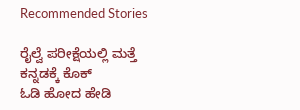Recommended Stories

ರೈಲ್ವೆ ಪರೀಕ್ಷೆಯಲ್ಲಿ ಮತ್ತೆ ಕನ್ನಡಕ್ಕೆ ಕೊಕ್
ಓಡಿ ಹೋದ ಹೇಡಿ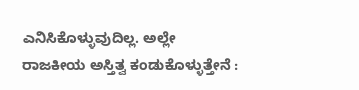ಎನಿಸಿಕೊಳ್ಳುವುದಿಲ್ಲ. ಅಲ್ಲೇ ರಾಜಕೀಯ ಅಸ್ತಿತ್ವ ಕಂಡುಕೊಳ್ಳುತ್ತೇನೆ :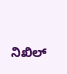ನಿಖಿಲ್‌